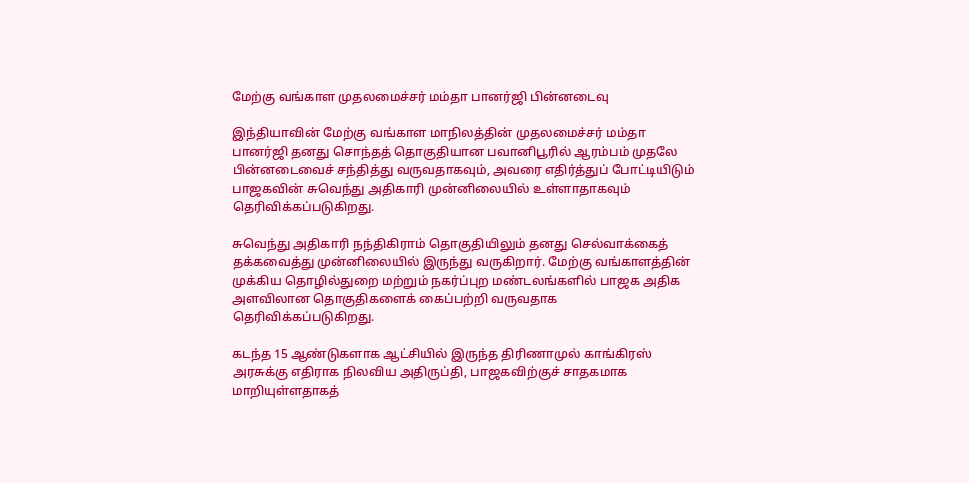மேற்கு வங்காள முதலமைச்சர் மம்தா பானர்ஜி பின்னடைவு

இந்தியாவின் மேற்கு வங்காள மாநிலத்தின் முதலமைச்சர் மம்தா பானர்ஜி தனது சொந்தத் தொகுதியான பவானிபூரில் ஆரம்பம் முதலே பின்னடைவைச் சந்தித்து வருவதாகவும், அவரை எதிர்த்துப் போட்டியிடும் பாஜகவின் சுவெந்து அதிகாரி முன்னிலையில் உள்ளாதாகவும் தெரிவிக்கப்படுகிறது.

சுவெந்து அதிகாரி நந்திகிராம் தொகுதியிலும் தனது செல்வாக்கைத் தக்கவைத்து முன்னிலையில் இருந்து வருகிறார். மேற்கு வங்காளத்தின் முக்கிய தொழில்துறை மற்றும் நகர்ப்புற மண்டலங்களில் பாஜக அதிக அளவிலான தொகுதிகளைக் கைப்பற்றி வருவதாக தெரிவிக்கப்படுகிறது.

கடந்த 15 ஆண்டுகளாக ஆட்சியில் இருந்த திரிணாமுல் காங்கிரஸ் அரசுக்கு எதிராக நிலவிய அதிருப்தி, பாஜகவிற்குச் சாதகமாக மாறியுள்ளதாகத்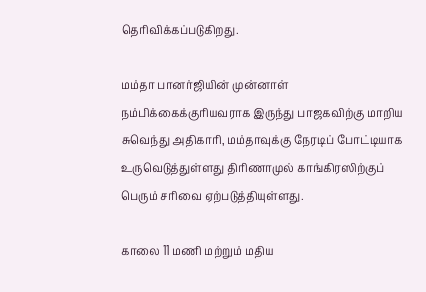தெரிவிக்கப்படுகிறது.

மம்தா பானர்ஜியின் முன்னாள் நம்பிக்கைக்குரியவராக இருந்து பாஜகவிற்கு மாறிய சுவெந்து அதிகாரி, மம்தாவுக்கு நேரடிப் போட்டியாக உருவெடுத்துள்ளது திரிணாமுல் காங்கிரஸிற்குப் பெரும் சரிவை ஏற்படுத்தியுள்ளது.

காலை 11 மணி மற்றும் மதிய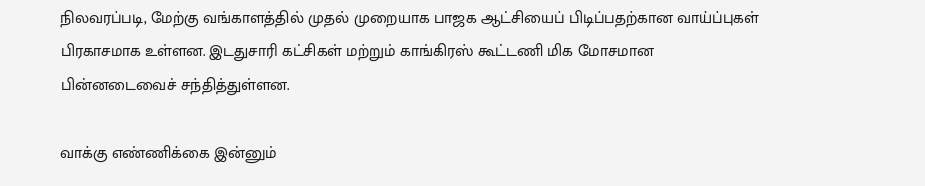நிலவரப்படி, மேற்கு வங்காளத்தில் முதல் முறையாக பாஜக ஆட்சியைப் பிடிப்பதற்கான வாய்ப்புகள் பிரகாசமாக உள்ளன. இடதுசாரி கட்சிகள் மற்றும் காங்கிரஸ் கூட்டணி மிக மோசமான பின்னடைவைச் சந்தித்துள்ளன.

வாக்கு எண்ணிக்கை இன்னும்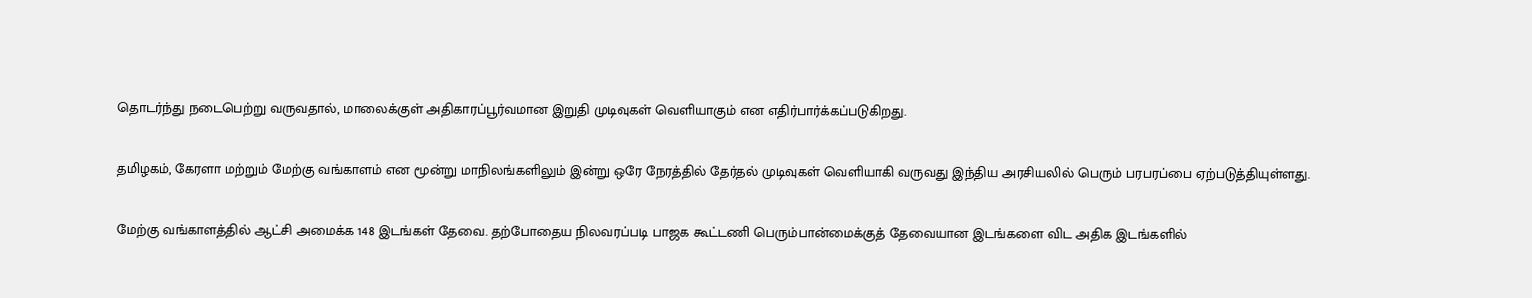தொடர்ந்து நடைபெற்று வருவதால், மாலைக்குள் அதிகாரப்பூர்வமான இறுதி முடிவுகள் வெளியாகும் என எதிர்பார்க்கப்படுகிறது.

தமிழகம், கேரளா மற்றும் மேற்கு வங்காளம் என மூன்று மாநிலங்களிலும் இன்று ஒரே நேரத்தில் தேர்தல் முடிவுகள் வெளியாகி வருவது இந்திய அரசியலில் பெரும் பரபரப்பை ஏற்படுத்தியுள்ளது.

மேற்கு வங்காளத்தில் ஆட்சி அமைக்க 148 இடங்கள் தேவை. தற்போதைய நிலவரப்படி பாஜக கூட்டணி பெரும்பான்மைக்குத் தேவையான இடங்களை விட அதிக இடங்களில்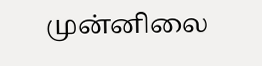முன்னிலை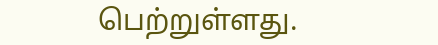பெற்றுள்ளது.